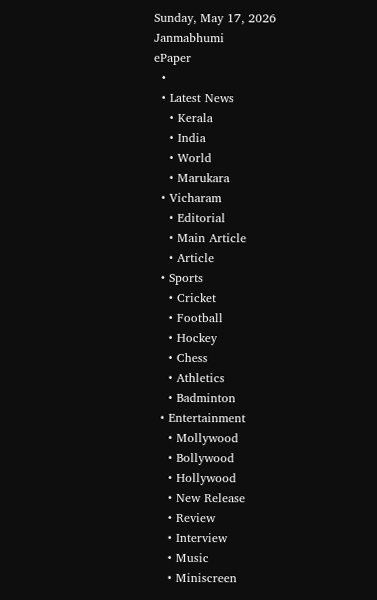Sunday, May 17, 2026
Janmabhumi
ePaper
  •
  • Latest News
    • Kerala
    • India
    • World
    • Marukara
  • Vicharam
    • Editorial
    • Main Article
    • Article
  • Sports
    • Cricket
    • Football
    • Hockey
    • Chess
    • Athletics
    • Badminton
  • Entertainment
    • Mollywood
    • Bollywood
    • Hollywood
    • New Release
    • Review
    • Interview
    • Music
    • Miniscreen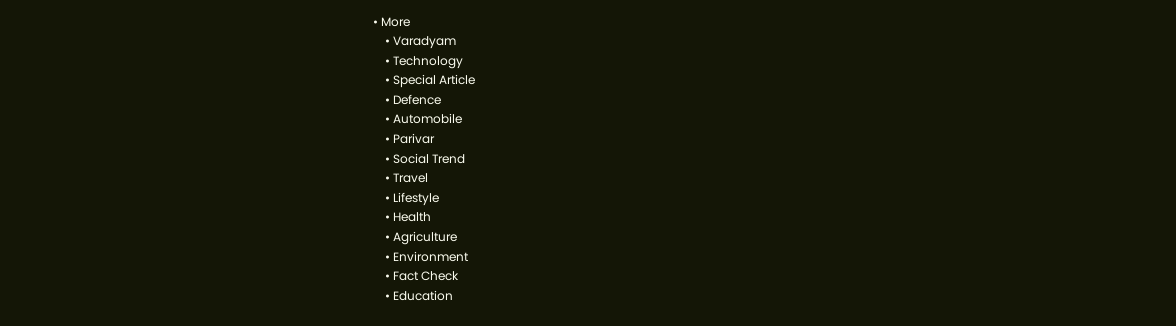• More
    • Varadyam
    • Technology
    • Special Article
    • Defence
    • Automobile
    • Parivar
    • Social Trend
    • Travel
    • Lifestyle
    • Health
    • Agriculture
    • Environment
    • Fact Check
    • Education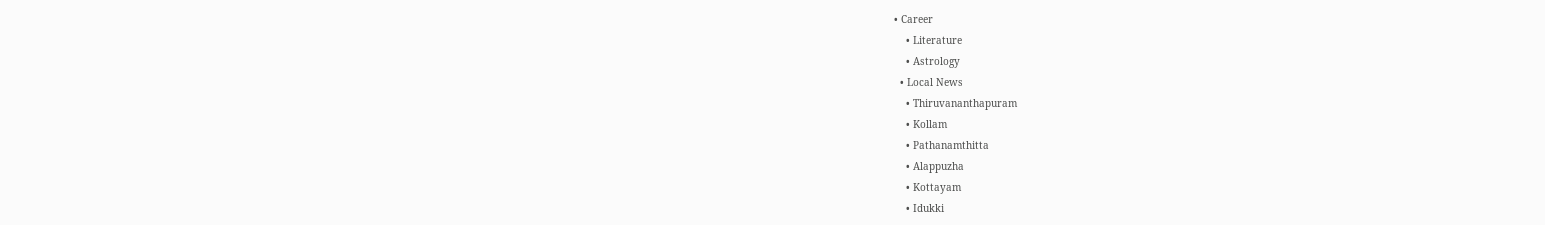• Career
    • Literature
    • Astrology
  • Local News
    • Thiruvananthapuram
    • Kollam
    • Pathanamthitta
    • Alappuzha
    • Kottayam
    • Idukki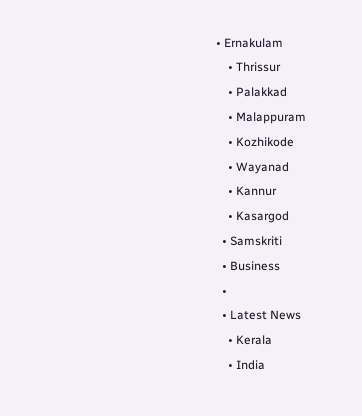• Ernakulam
    • Thrissur
    • Palakkad
    • Malappuram
    • Kozhikode
    • Wayanad
    • Kannur
    • Kasargod
  • Samskriti
  • Business
  •
  • Latest News
    • Kerala
    • India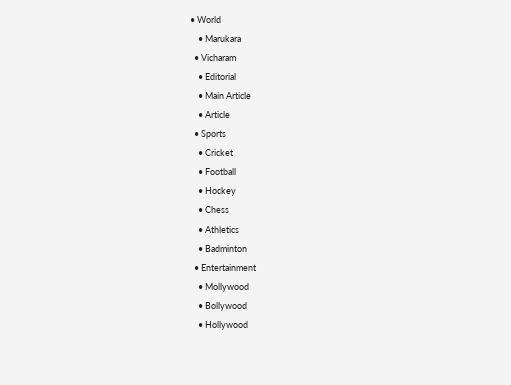• World
    • Marukara
  • Vicharam
    • Editorial
    • Main Article
    • Article
  • Sports
    • Cricket
    • Football
    • Hockey
    • Chess
    • Athletics
    • Badminton
  • Entertainment
    • Mollywood
    • Bollywood
    • Hollywood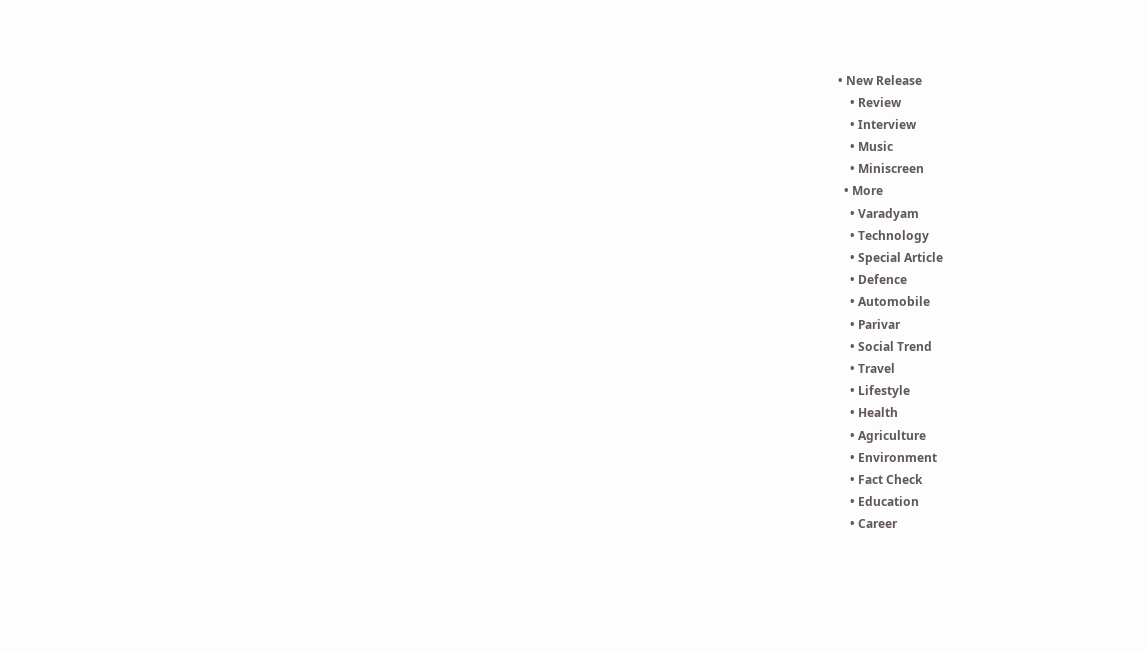• New Release
    • Review
    • Interview
    • Music
    • Miniscreen
  • More
    • Varadyam
    • Technology
    • Special Article
    • Defence
    • Automobile
    • Parivar
    • Social Trend
    • Travel
    • Lifestyle
    • Health
    • Agriculture
    • Environment
    • Fact Check
    • Education
    • Career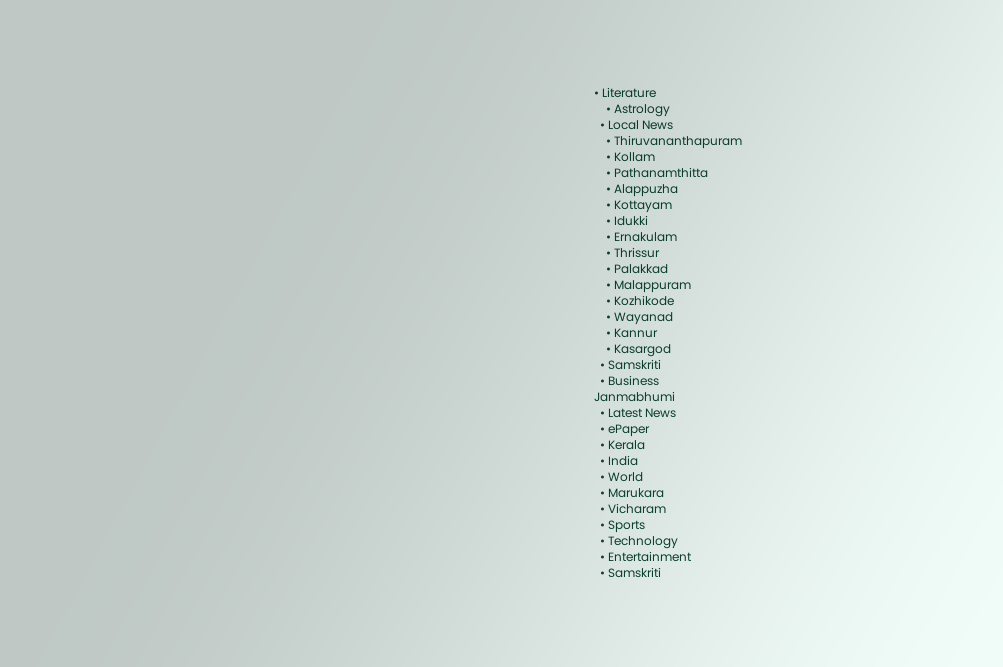• Literature
    • Astrology
  • Local News
    • Thiruvananthapuram
    • Kollam
    • Pathanamthitta
    • Alappuzha
    • Kottayam
    • Idukki
    • Ernakulam
    • Thrissur
    • Palakkad
    • Malappuram
    • Kozhikode
    • Wayanad
    • Kannur
    • Kasargod
  • Samskriti
  • Business
Janmabhumi
  • Latest News
  • ePaper
  • Kerala
  • India
  • World
  • Marukara
  • Vicharam
  • Sports
  • Technology
  • Entertainment
  • Samskriti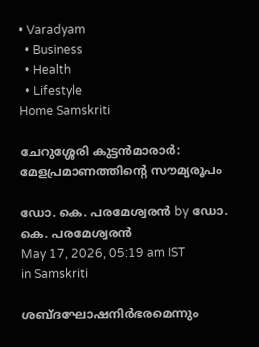• Varadyam
  • Business
  • Health
  • Lifestyle
Home Samskriti

ചേറുശ്ശേരി കുട്ടന്‍മാരാര്‍: മേളപ്രമാണത്തിന്റെ സൗമ്യരൂപം

ഡോ. കെ. പരമേശ്വരന്‍ by ഡോ. കെ. പരമേശ്വരന്‍
May 17, 2026, 05:19 am IST
in Samskriti

ശബ്ദഘോഷനിര്‍ഭരമെന്നും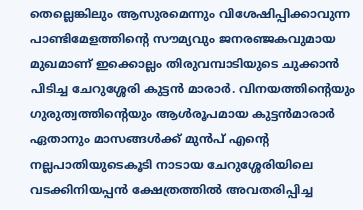തെല്ലെങ്കിലും ആസുരമെന്നും വിശേഷിപ്പിക്കാവുന്ന പാണ്ടിമേളത്തിന്റെ സൗമ്യവും ജനരഞ്ജകവുമായ മുഖമാണ് ഇക്കൊല്ലം തിരുവമ്പാടിയുടെ ചുക്കാന്‍ പിടിച്ച ചേറുശ്ശേരി കുട്ടന്‍ മാരാര്‍. വിനയത്തിന്റെയും ഗുരുത്വത്തിന്റെയും ആള്‍രൂപമായ കുട്ടന്‍മാരാര്‍ ഏതാനും മാസങ്ങള്‍ക്ക് മുന്‍പ് എന്റെ നല്ലപാതിയുടെകൂടി നാടായ ചേറുശ്ശേരിയിലെ വടക്കിനിയപ്പന്‍ ക്ഷേത്രത്തില്‍ അവതരിപ്പിച്ച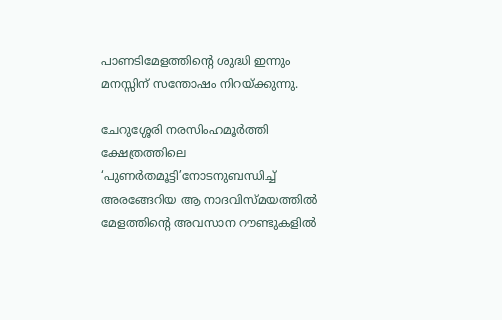പാണടിമേളത്തിന്റെ ശുദ്ധി ഇന്നും മനസ്സിന് സന്തോഷം നിറയ്‌ക്കുന്നു.

ചേറുശ്ശേരി നരസിംഹമൂര്‍ത്തി ക്ഷേത്രത്തിലെ ‘പുണര്‍തമൂട്ടി’നോടനുബന്ധിച്ച് അരങ്ങേറിയ ആ നാദവിസ്മയത്തില്‍ മേളത്തിന്റെ അവസാന റൗണ്ടുകളില്‍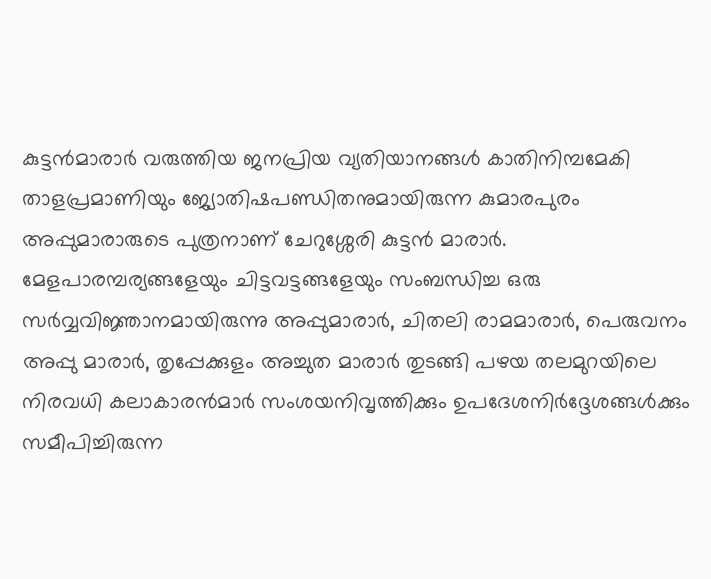കുട്ടന്‍മാരാര്‍ വരുത്തിയ ജനപ്രിയ വ്യതിയാനങ്ങള്‍ കാതിനിമ്പമേകി താളപ്രമാണിയും ജ്യോതിഷപണ്ഡിതനുമായിരുന്ന കുമാരപുരം അപ്പുമാരാരുടെ പുത്രനാണ് ചേറുശ്ശേരി കുട്ടന്‍ മാരാര്‍. മേളപാരമ്പര്യങ്ങളേയും ചിട്ടവട്ടങ്ങളേയും സംബന്ധിച്ച ഒരു സര്‍വ്വവിജ്ഞാനമായിരുന്നു അപ്പുമാരാര്‍, ചിതലി രാമമാരാര്‍, പെരുവനം അപ്പു മാരാര്‍, തൃപ്പേക്കുളം അച്ചുത മാരാര്‍ തുടങ്ങി പഴയ തലമുറയിലെ നിരവധി കലാകാരന്‍മാര്‍ സംശയനിവൃത്തിക്കും ഉപദേശനിര്‍ദ്ദേശങ്ങള്‍ക്കും സമീപിച്ചിരുന്ന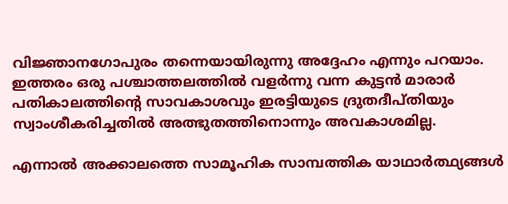വിജ്ഞാനഗോപുരം തന്നെയായിരുന്നു അദ്ദേഹം എന്നും പറയാം. ഇത്തരം ഒരു പശ്ചാത്തലത്തില്‍ വളര്‍ന്നു വന്ന കുട്ടന്‍ മാരാര്‍ പതികാലത്തിന്റെ സാവകാശവും ഇരട്ടിയുടെ ദ്രുതദീപ്തിയും സ്വാംശീകരിച്ചതില്‍ അത്ഭുതത്തിനൊന്നും അവകാശമില്ല.

എന്നാല്‍ അക്കാലത്തെ സാമൂഹിക സാമ്പത്തിക യാഥാര്‍ത്ഥ്യങ്ങള്‍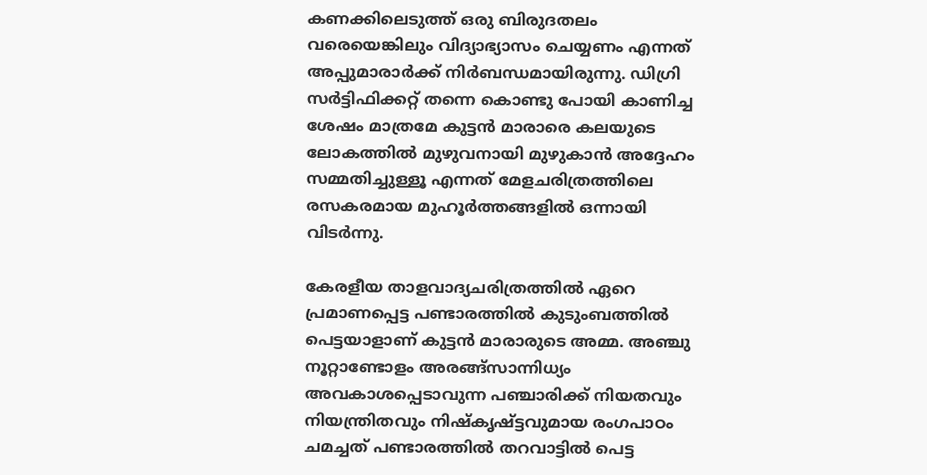കണക്കിലെടുത്ത് ഒരു ബിരുദതലം വരെയെങ്കിലും വിദ്യാഭ്യാസം ചെയ്യണം എന്നത് അപ്പുമാരാര്‍ക്ക് നിര്‍ബന്ധമായിരുന്നു. ഡിഗ്രി സര്‍ട്ടിഫിക്കറ്റ് തന്നെ കൊണ്ടു പോയി കാണിച്ച ശേഷം മാത്രമേ കുട്ടന്‍ മാരാരെ കലയുടെ ലോകത്തില്‍ മുഴുവനായി മുഴുകാന്‍ അദ്ദേഹം സമ്മതിച്ചുള്ളൂ എന്നത് മേളചരിത്രത്തിലെ രസകരമായ മുഹൂര്‍ത്തങ്ങളില്‍ ഒന്നായി വിടര്‍ന്നു.

കേരളീയ താളവാദ്യചരിത്രത്തില്‍ ഏറെ പ്രമാണപ്പെട്ട പണ്ടാരത്തില്‍ കുടുംബത്തില്‍ പെട്ടയാളാണ് കുട്ടന്‍ മാരാരുടെ അമ്മ. അഞ്ചു നൂറ്റാണ്ടോളം അരങ്ങ്‌സാന്നിധ്യം അവകാശപ്പെടാവുന്ന പഞ്ചാരിക്ക് നിയതവും നിയന്ത്രിതവും നിഷ്‌കൃഷ്ട്ടവുമായ രംഗപാഠം ചമച്ചത് പണ്ടാരത്തില്‍ തറവാട്ടില്‍ പെട്ട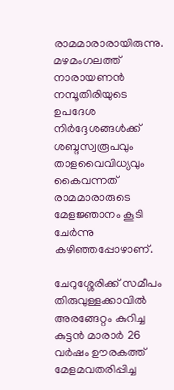രാമമാരാരായിരുന്നു. മഴമംഗലത്ത് നാരായണന്‍ നമ്പൂതിരിയുടെ ഉപദേശ നിര്‍ദ്ദേശങ്ങള്‍ക്ക് ശബ്ദസ്വരൂപവും താളവൈവിധ്യവും കൈവന്നത് രാമമാരാരുടെ മേളജ്ഞാനം കൂടി ചേര്‍ന്നു കഴിഞ്ഞപ്പോഴാണ്.

ചേറുശ്ശേരിക്ക് സമീപം തിരുവുള്ളക്കാവില്‍ അരങ്ങേറ്റം കുറിച്ച കുട്ടന്‍ മാരാര്‍ 26 വര്‍ഷം ഊരകത്ത് മേളമവതരിപ്പിച്ച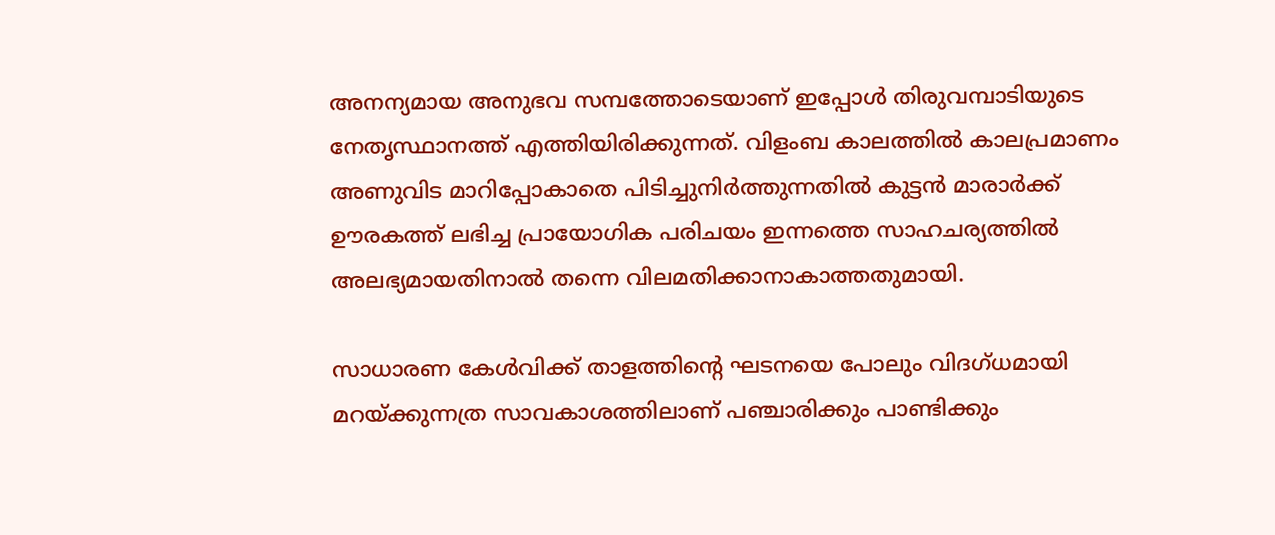അനന്യമായ അനുഭവ സമ്പത്തോടെയാണ് ഇപ്പോള്‍ തിരുവമ്പാടിയുടെ നേതൃസ്ഥാനത്ത് എത്തിയിരിക്കുന്നത്. വിളംബ കാലത്തില്‍ കാലപ്രമാണം അണുവിട മാറിപ്പോകാതെ പിടിച്ചുനിര്‍ത്തുന്നതില്‍ കുട്ടന്‍ മാരാര്‍ക്ക് ഊരകത്ത് ലഭിച്ച പ്രായോഗിക പരിചയം ഇന്നത്തെ സാഹചര്യത്തില്‍ അലഭ്യമായതിനാല്‍ തന്നെ വിലമതിക്കാനാകാത്തതുമായി.

സാധാരണ കേള്‍വിക്ക് താളത്തിന്റെ ഘടനയെ പോലും വിദഗ്ധമായി മറയ്‌ക്കുന്നത്ര സാവകാശത്തിലാണ് പഞ്ചാരിക്കും പാണ്ടിക്കും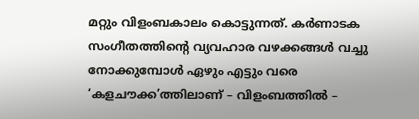മറ്റും വിളംബകാലം കൊട്ടുന്നത്. കര്‍ണാടക സംഗീതത്തിന്റെ വ്യവഹാര വഴക്കങ്ങള്‍ വച്ചു നോക്കുമ്പോള്‍ ഏഴും എട്ടും വരെ ‘കളചൗക്ക’ത്തിലാണ് – വിളംബത്തില്‍ –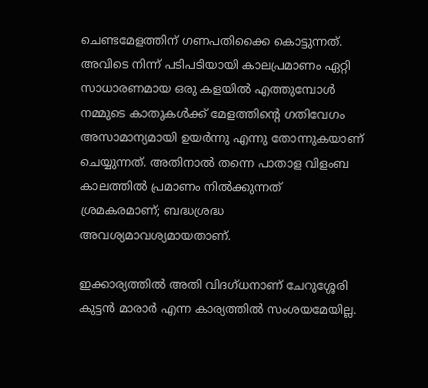ചെണ്ടമേളത്തിന് ഗണപതിക്കൈ കൊട്ടുന്നത്. അവിടെ നിന്ന് പടിപടിയായി കാലപ്രമാണം ഏറ്റി സാധാരണമായ ഒരു കളയില്‍ എത്തുമ്പോള്‍ നമ്മുടെ കാതുകള്‍ക്ക് മേളത്തിന്റെ ഗതിവേഗം അസാമാന്യമായി ഉയര്‍ന്നു എന്നു തോന്നുകയാണ് ചെയ്യുന്നത്. അതിനാല്‍ തന്നെ പാതാള വിളംബ കാലത്തില്‍ പ്രമാണം നില്‍ക്കുന്നത് ശ്രമകരമാണ്; ബദ്ധശ്രദ്ധ അവശ്യമാവശ്യമായതാണ്.

ഇക്കാര്യത്തില്‍ അതി വിദഗ്ധനാണ് ചേറുശ്ശേരി കുട്ടന്‍ മാരാര്‍ എന്ന കാര്യത്തില്‍ സംശയമേയില്ല.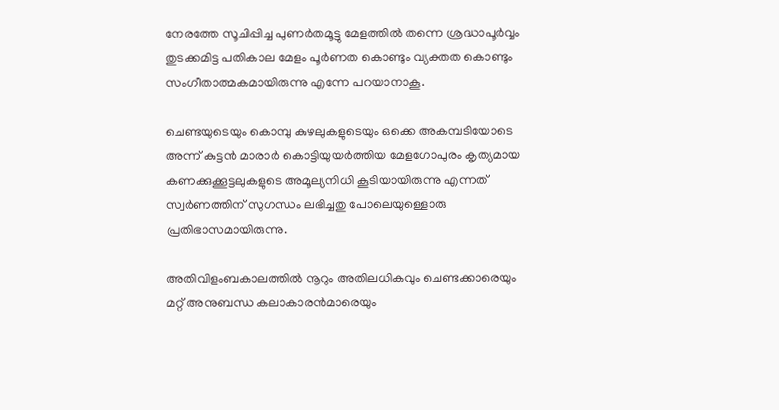നേരത്തേ സൂചിപ്പിച്ച പുണര്‍തമൂട്ടു മേളത്തില്‍ തന്നെ ശ്രദ്ധാപൂര്‍വ്വം തുടക്കമിട്ട പതികാല മേളം പൂര്‍ണത കൊണ്ടും വ്യക്തത കൊണ്ടും സംഗീതാത്മകമായിരുന്നു എന്നേ പറയാനാകൂ.

ചെണ്ടയുടെയും കൊമ്പു കുഴലുകളുടെയും ഒക്കെ അകമ്പടിയോടെ അന്ന് കുട്ടന്‍ മാരാര്‍ കൊട്ടിയുയര്‍ത്തിയ മേളഗോപുരം കൃത്യമായ കണക്കുക്കൂട്ടലുകളുടെ അമൂല്യനിധി കൂടിയായിരുന്നു എന്നത് സ്വര്‍ണത്തിന് സുഗന്ധം ലഭിച്ചതു പോലെയുള്ളൊരു പ്രതിഭാസമായിരുന്നു.

അതിവിളംബകാലത്തില്‍ നൂറും അതിലധികവും ചെണ്ടക്കാരെയും മറ്റ് അനുബന്ധ കലാകാരന്‍മാരെയും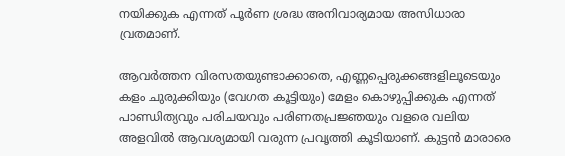നയിക്കുക എന്നത് പൂര്‍ണ ശ്രദ്ധ അനിവാര്യമായ അസിധാരാ വ്രതമാണ്.

ആവര്‍ത്തന വിരസതയുണ്ടാക്കാതെ, എണ്ണപ്പെരുക്കങ്ങളിലൂടെയും കളം ചുരുക്കിയും (വേഗത കൂട്ടിയും) മേളം കൊഴുപ്പിക്കുക എന്നത് പാണ്ഡിത്യവും പരിചയവും പരിണതപ്രജ്ഞയും വളരെ വലിയ അളവില്‍ ആവശ്യമായി വരുന്ന പ്രവൃത്തി കൂടിയാണ്. കുട്ടന്‍ മാരാരെ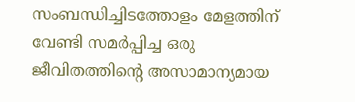സംബന്ധിച്ചിടത്തോളം മേളത്തിന് വേണ്ടി സമര്‍പ്പിച്ച ഒരു ജീവിതത്തിന്റെ അസാമാന്യമായ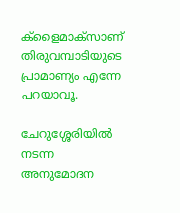ക്‌ളൈമാക്‌സാണ് തിരുവമ്പാടിയുടെ പ്രാമാണ്യം എന്നേ പറയാവൂ.

ചേറുശ്ശേരിയില്‍ നടന്ന അനുമോദന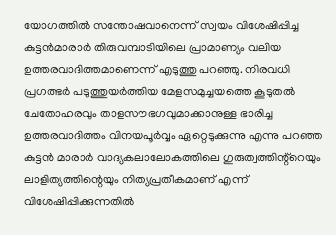യോഗത്തില്‍ സന്തോഷവാനെന്ന് സ്വയം വിശേഷിപ്പിച്ച കുട്ടന്‍മാരാര്‍ തിരുവമ്പാടിയിലെ പ്രാമാണ്യം വലിയ ഉത്തരവാദിത്തമാണെന്ന് എടുത്തു പറഞ്ഞു. നിരവധി പ്രഗത്ഭര്‍ പടുത്തുയര്‍ത്തിയ മേളസമുച്ചയത്തെ കൂടുതല്‍ ചേതോഹരവും താളസൗഭഗവുമാക്കാനുള്ള ഭാരിച്ച ഉത്തരവാദിത്തം വിനയപൂര്‍വ്വം ഏറ്റെടുക്കുന്നു എന്നു പറഞ്ഞ കുട്ടന്‍ മാരാര്‍ വാദ്യകലാലോകത്തിലെ ഗുരുത്വത്തിന്റ്റെയും ലാളിത്യത്തിന്റെയും നിത്യപ്രതീകമാണ് എന്ന് വിശേഷിപ്പിക്കുന്നതില്‍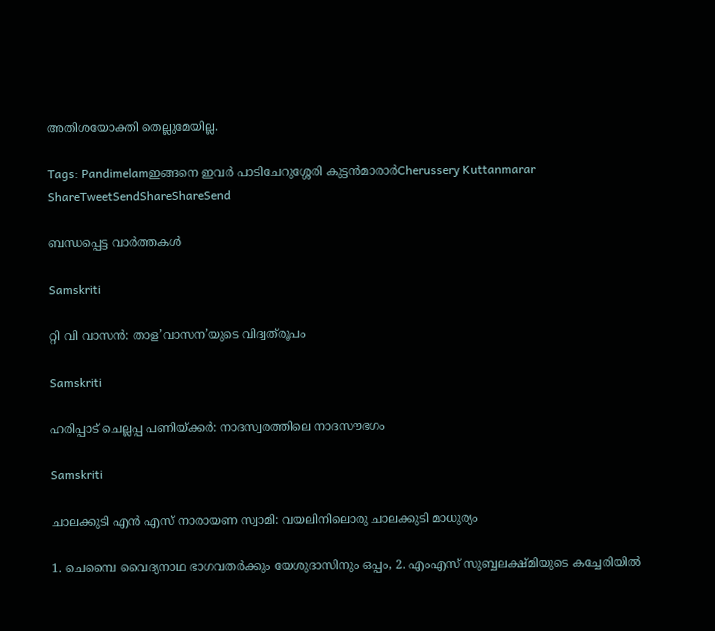അതിശയോക്തി തെല്ലുമേയില്ല.

Tags: Pandimelamഇങ്ങനെ ഇവര്‍ പാടിചേറുശ്ശേരി കുട്ടന്‍മാരാര്‍Cherussery Kuttanmarar
ShareTweetSendShareShareSend

ബന്ധപ്പെട്ട വാര്‍ത്തകള്‍

Samskriti

റ്റി വി വാസന്‍: താള’വാസന’യുടെ വിദ്വത്‌രൂപം

Samskriti

ഹരിപ്പാട് ചെല്ലപ്പ പണിയ്‌ക്കര്‍: നാദസ്വരത്തിലെ നാദസൗഭഗം

Samskriti

ചാലക്കുടി എന്‍ എസ് നാരായണ സ്വാമി: വയലിനിലൊരു ചാലക്കുടി മാധുര്യം

1. ചെമ്പൈ വൈദ്യനാഥ ഭാഗവതര്‍ക്കും യേശുദാസിനും ഒപ്പം, 2. എംഎസ് സുബ്ബലക്ഷ്മിയുടെ കച്ചേരിയില്‍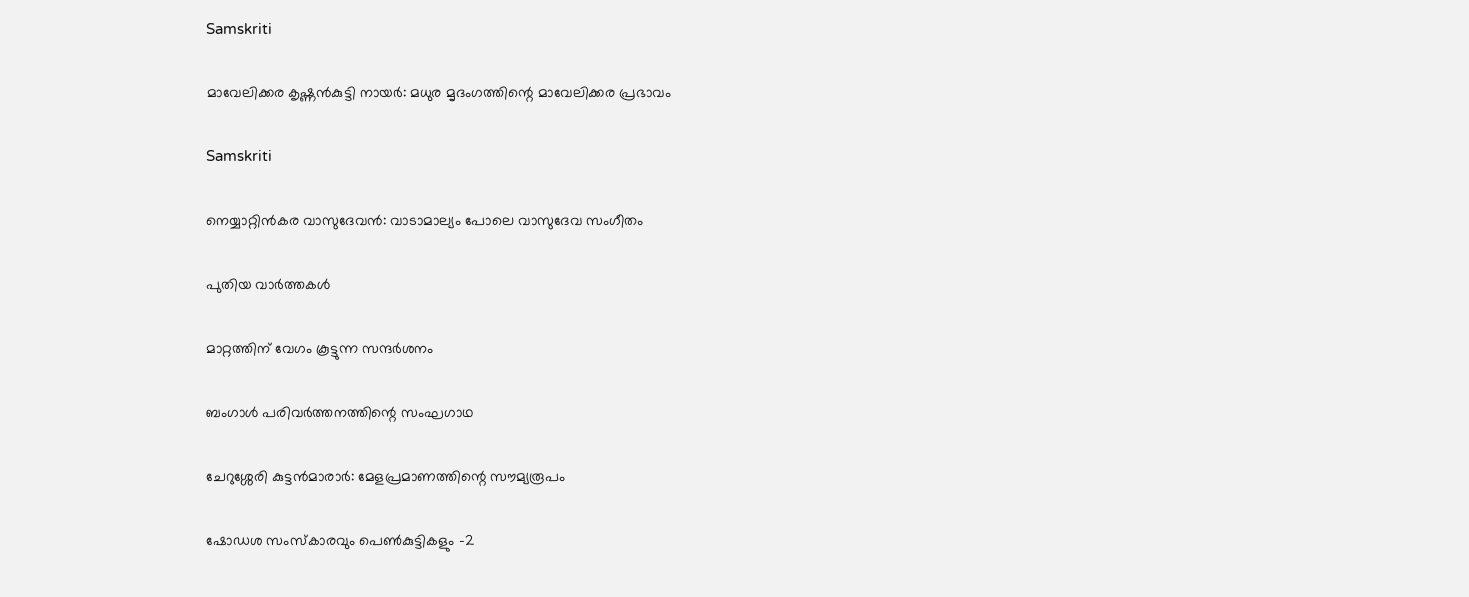Samskriti

മാവേലിക്കര കൃഷ്ണന്‍കുട്ടി നായര്‍: മധുര മൃദംഗത്തിന്റെ മാവേലിക്കര പ്രഭാവം

Samskriti

നെയ്യാറ്റിന്‍കര വാസുദേവന്‍: വാടാമാല്യം പോലെ വാസുദേവ സംഗീതം

പുതിയ വാര്‍ത്തകള്‍

മാറ്റത്തിന് വേഗം കൂട്ടുന്ന സന്ദര്‍ശനം

ബംഗാള്‍ പരിവര്‍ത്തനത്തിന്റെ സംഘഗാഥ

ചേറുശ്ശേരി കുട്ടന്‍മാരാര്‍: മേളപ്രമാണത്തിന്റെ സൗമ്യരൂപം

ഷോഡശ സംസ്‌കാരവും പെണ്‍കുട്ടികളും -2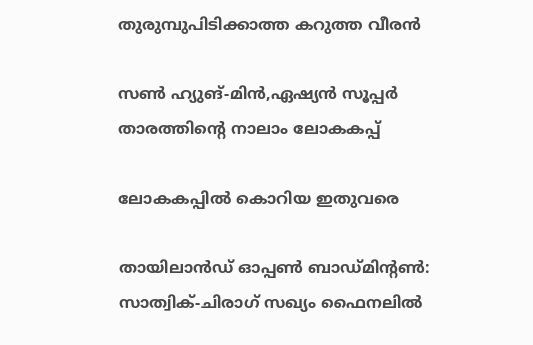തുരുമ്പുപിടിക്കാത്ത കറുത്ത വീരന്‍

സണ്‍ ഹ്യുങ്-മിന്‍,ഏഷ്യന്‍ സൂപ്പര്‍ താരത്തിന്റെ നാലാം ലോകകപ്പ്

ലോകകപ്പില്‍ കൊറിയ ഇതുവരെ

തായിലാന്‍ഡ് ഓപ്പണ്‍ ബാഡ്മിന്റണ്‍: സാത്വിക്-ചിരാഗ് സഖ്യം ഫൈനലില്‍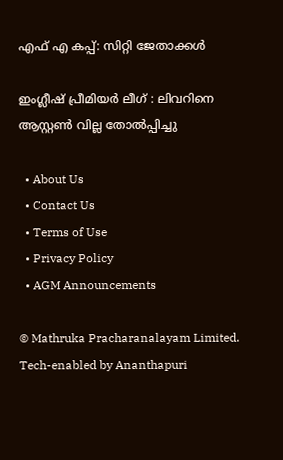എഫ് എ കപ്പ്: സിറ്റി ജേതാക്കള്‍

ഇംഗ്ലീഷ് പ്രീമിയര്‍ ലീഗ് : ലിവറിനെ ആസ്റ്റണ്‍ വില്ല തോല്‍പ്പിച്ചു

  • About Us
  • Contact Us
  • Terms of Use
  • Privacy Policy
  • AGM Announcements

© Mathruka Pracharanalayam Limited.
Tech-enabled by Ananthapuri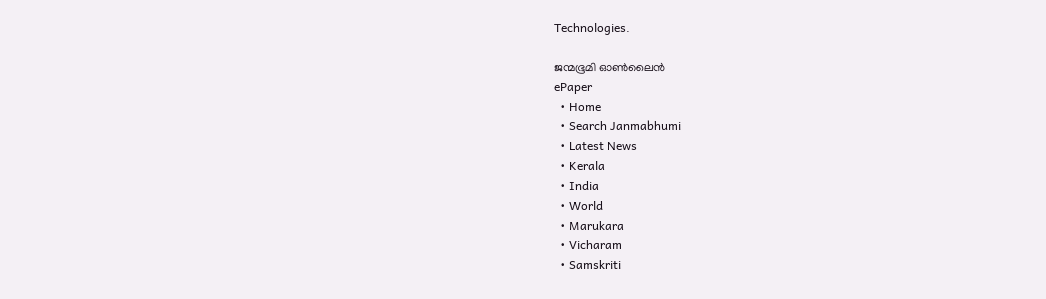Technologies.

ജന്മഭൂമി ഓണ്‍ലൈന്‍
ePaper
  • Home
  • Search Janmabhumi
  • Latest News
  • Kerala
  • India
  • World
  • Marukara
  • Vicharam
  • Samskriti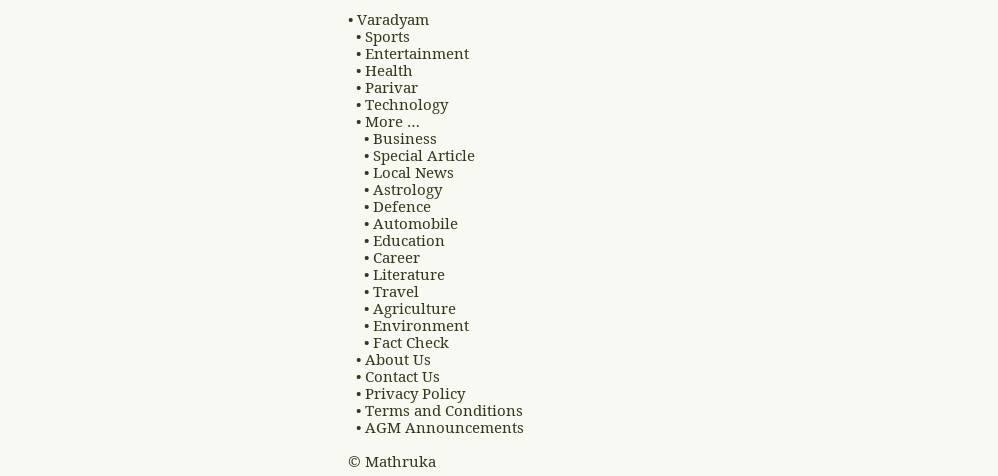• Varadyam
  • Sports
  • Entertainment
  • Health
  • Parivar
  • Technology
  • More …
    • Business
    • Special Article
    • Local News
    • Astrology
    • Defence
    • Automobile
    • Education
    • Career
    • Literature
    • Travel
    • Agriculture
    • Environment
    • Fact Check
  • About Us
  • Contact Us
  • Privacy Policy
  • Terms and Conditions
  • AGM Announcements

© Mathruka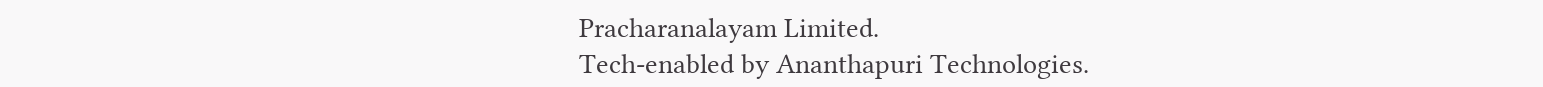Pracharanalayam Limited.
Tech-enabled by Ananthapuri Technologies.